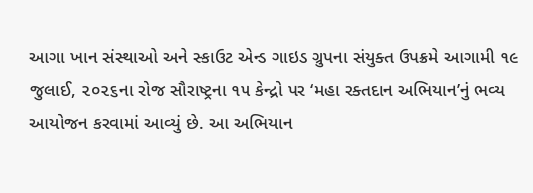આગા ખાન સંસ્થાઓ અને સ્કાઉટ એન્ડ ગાઇડ ગ્રુપના સંયુક્ત ઉપક્રમે આગામી ૧૯ જુલાઈ, ૨૦૨૬ના રોજ સૌરાષ્ટ્રના ૧૫ કેન્દ્રો પર ‘મહા રક્તદાન અભિયાન’નું ભવ્ય આયોજન કરવામાં આવ્યું છે. આ અભિયાન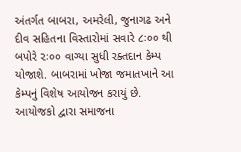અંતર્ગત બાબરા, અમરેલી, જુનાગઢ અને દીવ સહિતના વિસ્તારોમાં સવારે ૮ઃ૦૦ થી બપોરે ૨ઃ૦૦ વાગ્યા સુધી રક્તદાન કેમ્પ યોજાશે. બાબરામાં ખોજા જમાતખાને આ કેમ્પનું વિશેષ આયોજન કરાયું છે. આયોજકો દ્વારા સમાજના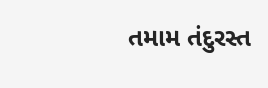તમામ તંદુરસ્ત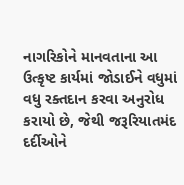નાગરિકોને માનવતાના આ ઉત્કૃષ્ટ કાર્યમાં જોડાઈને વધુમાં વધુ રક્તદાન કરવા અનુરોધ કરાયો છે, જેથી જરૂરિયાતમંદ દર્દીઓને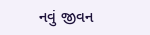નવું જીવન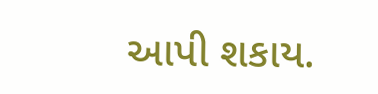આપી શકાય.